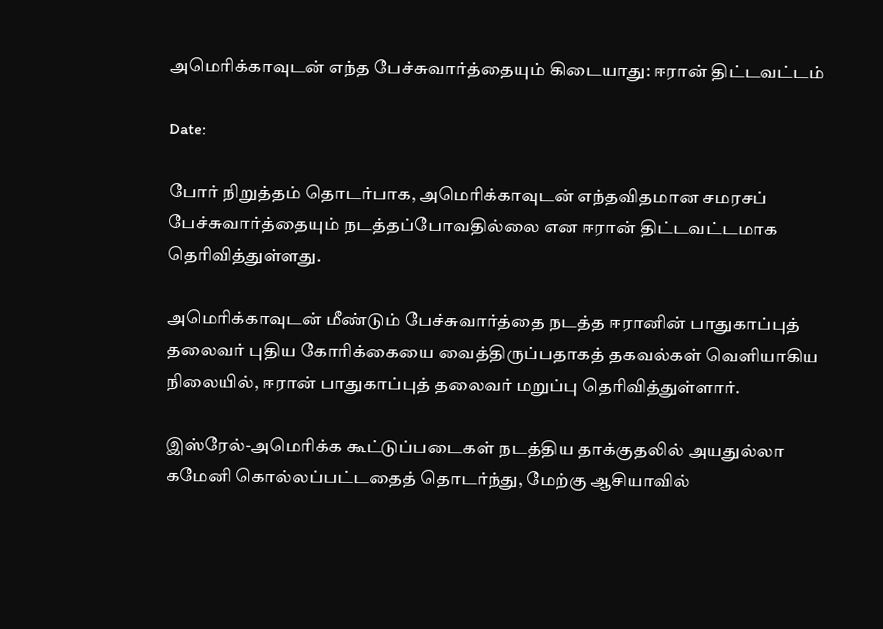அமெரிக்காவுடன் எந்த பேச்சுவார்த்தையும் கிடையாது: ஈரான் திட்டவட்டம்

Date:

போர் நிறுத்தம் தொடர்பாக, அமெரிக்காவுடன் எந்தவிதமான சமரசப் பேச்சுவார்த்தையும் நடத்தப்போவதில்லை என ஈரான் திட்டவட்டமாக தெரிவித்துள்ளது.

அமெரிக்காவுடன் மீண்டும் பேச்சுவார்த்தை நடத்த ஈரானின் பாதுகாப்புத் தலைவர் புதிய கோரிக்கையை வைத்திருப்பதாகத் தகவல்கள் வெளியாகிய நிலையில், ஈரான் பாதுகாப்புத் தலைவர் மறுப்பு தெரிவித்துள்ளார்.

இஸ்ரேல்-அமெரிக்க கூட்டுப்படைகள் நடத்திய தாக்குதலில் அயதுல்லா கமேனி கொல்லப்பட்டதைத் தொடர்ந்து, மேற்கு ஆசியாவில்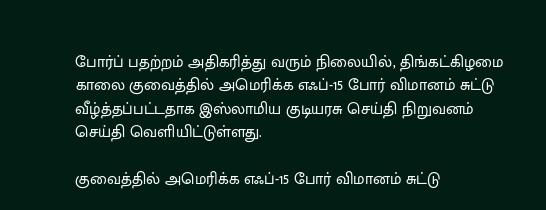போர்ப் பதற்றம் அதிகரித்து வரும் நிலையில், திங்கட்கிழமை காலை குவைத்தில் அமெரிக்க எஃப்-15 போர் விமானம் சுட்டு வீழ்த்தப்பட்டதாக இஸ்லாமிய குடியரசு செய்தி நிறுவனம் செய்தி வெளியிட்டுள்ளது.

குவைத்தில் அமெரிக்க எஃப்-15 போர் விமானம் சுட்டு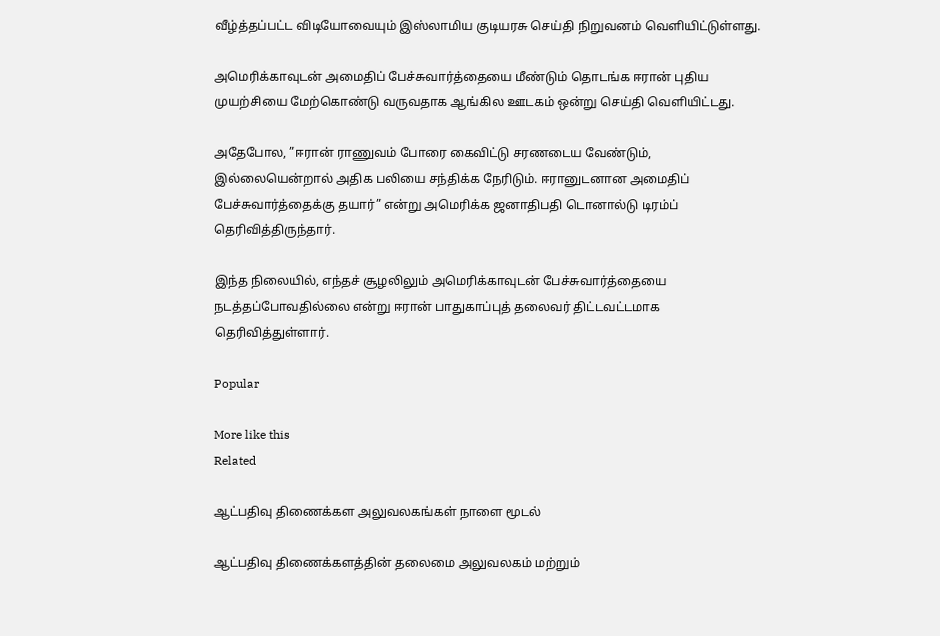வீழ்த்தப்பட்ட விடியோவையும் இஸ்லாமிய குடியரசு செய்தி நிறுவனம் வெளியிட்டுள்ளது.

அமெரிக்காவுடன் அமைதிப் பேச்சுவார்த்தையை மீண்டும் தொடங்க ஈரான் புதிய முயற்சியை மேற்கொண்டு வருவதாக ஆங்கில ஊடகம் ஒன்று செய்தி வெளியிட்டது.

அதேபோல, ”ஈரான் ராணுவம் போரை கைவிட்டு சரணடைய வேண்டும், இல்லையென்றால் அதிக பலியை சந்திக்க நேரிடும். ஈரானுடனான அமைதிப் பேச்சுவார்த்தைக்கு தயார்” என்று அமெரிக்க ஜனாதிபதி டொனால்டு டிரம்ப் தெரிவித்திருந்தார்.

இந்த நிலையில், எந்தச் சூழலிலும் அமெரிக்காவுடன் பேச்சுவார்த்தையை நடத்தப்போவதில்லை என்று ஈரான் பாதுகாப்புத் தலைவர் திட்டவட்டமாக தெரிவித்துள்ளார்.

Popular

More like this
Related

ஆட்பதிவு திணைக்கள அலுவலகங்கள் நாளை மூடல்

ஆட்பதிவு திணைக்களத்தின் தலைமை அலுவலகம் மற்றும்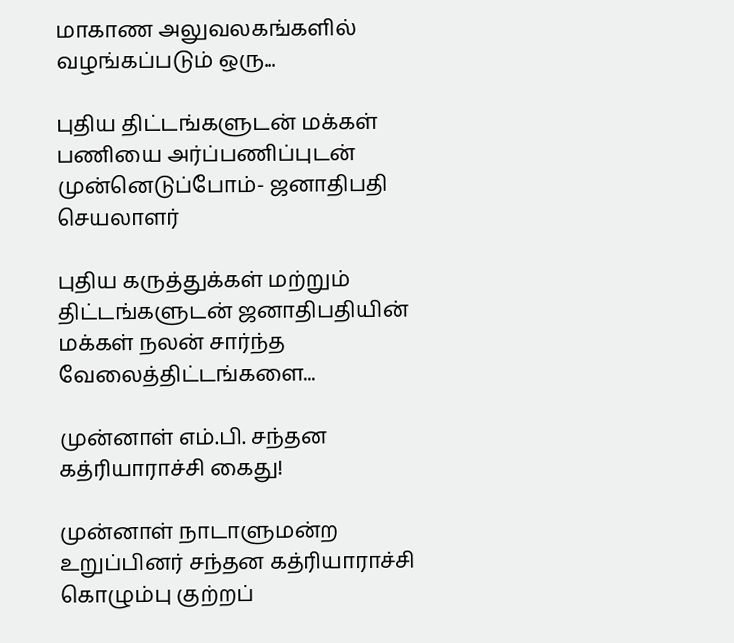மாகாண அலுவலகங்களில் வழங்கப்படும் ஒரு...

புதிய திட்டங்களுடன் மக்கள் பணியை அர்ப்பணிப்புடன் முன்னெடுப்போம்- ஜனாதிபதி செயலாளர்

புதிய கருத்துக்கள் மற்றும் திட்டங்களுடன் ஜனாதிபதியின் மக்கள் நலன் சார்ந்த வேலைத்திட்டங்களை...

முன்னாள் எம்.பி. சந்தன கத்ரியாராச்சி கைது!

முன்னாள் நாடாளுமன்ற உறுப்பினர் சந்தன கத்ரியாராச்சி கொழும்பு குற்றப்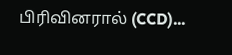பிரிவினரால் (CCD)...